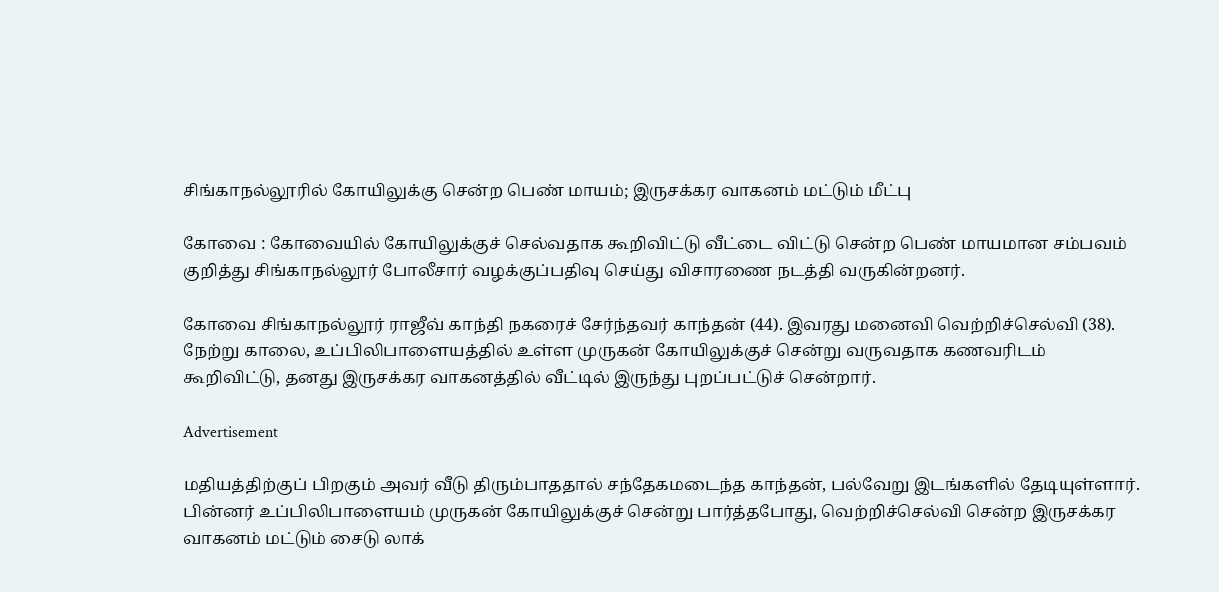சிங்காநல்லூரில் கோயிலுக்கு சென்ற பெண் மாயம்; இருசக்கர வாகனம் மட்டும் மீட்பு

கோவை : கோவையில் கோயிலுக்குச் செல்வதாக கூறிவிட்டு வீட்டை விட்டு சென்ற பெண் மாயமான சம்பவம் குறித்து சிங்காநல்லூர் போலீசார் வழக்குப்பதிவு செய்து விசாரணை நடத்தி வருகின்றனர்.

கோவை சிங்காநல்லூர் ராஜீவ் காந்தி நகரைச் சேர்ந்தவர் காந்தன் (44). இவரது மனைவி வெற்றிச்செல்வி (38). நேற்று காலை, உப்பிலிபாளையத்தில் உள்ள முருகன் கோயிலுக்குச் சென்று வருவதாக கணவரிடம் கூறிவிட்டு, தனது இருசக்கர வாகனத்தில் வீட்டில் இருந்து புறப்பட்டுச் சென்றார்.

Advertisement

மதியத்திற்குப் பிறகும் அவர் வீடு திரும்பாததால் சந்தேகமடைந்த காந்தன், பல்வேறு இடங்களில் தேடியுள்ளார். பின்னர் உப்பிலிபாளையம் முருகன் கோயிலுக்குச் சென்று பார்த்தபோது, வெற்றிச்செல்வி சென்ற இருசக்கர வாகனம் மட்டும் சைடு லாக்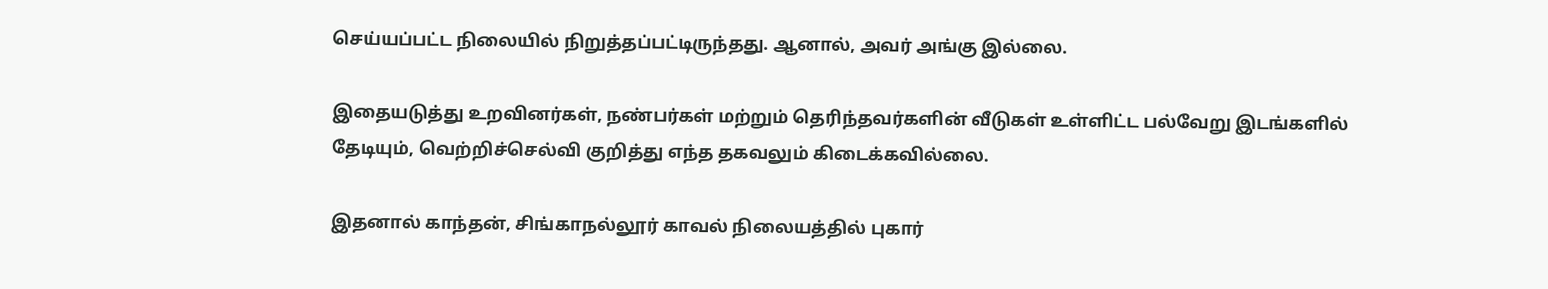செய்யப்பட்ட நிலையில் நிறுத்தப்பட்டிருந்தது. ஆனால், அவர் அங்கு இல்லை.

இதையடுத்து உறவினர்கள், நண்பர்கள் மற்றும் தெரிந்தவர்களின் வீடுகள் உள்ளிட்ட பல்வேறு இடங்களில் தேடியும், வெற்றிச்செல்வி குறித்து எந்த தகவலும் கிடைக்கவில்லை.

இதனால் காந்தன், சிங்காநல்லூர் காவல் நிலையத்தில் புகார்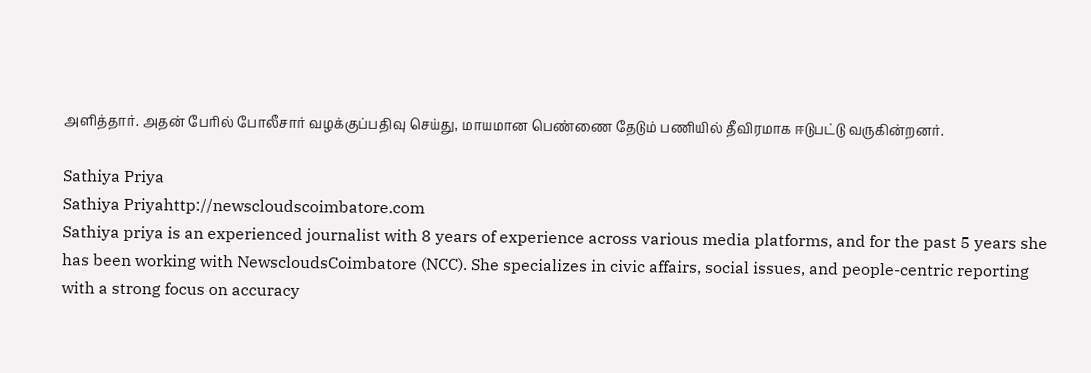அளித்தார். அதன் பேரில் போலீசார் வழக்குப்பதிவு செய்து, மாயமான பெண்ணை தேடும் பணியில் தீவிரமாக ஈடுபட்டு வருகின்றனர்.

Sathiya Priya
Sathiya Priyahttp://newscloudscoimbatore.com
Sathiya priya is an experienced journalist with 8 years of experience across various media platforms, and for the past 5 years she has been working with NewscloudsCoimbatore (NCC). She specializes in civic affairs, social issues, and people-centric reporting with a strong focus on accuracy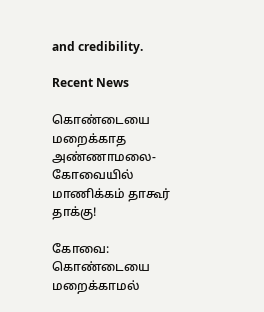and credibility.

Recent News

கொண்டையை மறைக்காத அண்ணாமலை- கோவையில் மாணிக்கம் தாகூர் தாக்கு!

கோவை: கொண்டையை மறைக்காமல்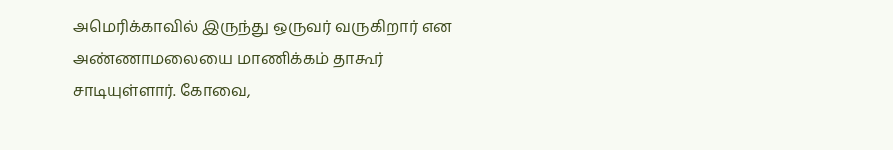அமெரிக்காவில் இருந்து ஒருவர் வருகிறார் என அண்ணாமலையை மாணிக்கம் தாகூர் சாடியுள்ளார். கோவை,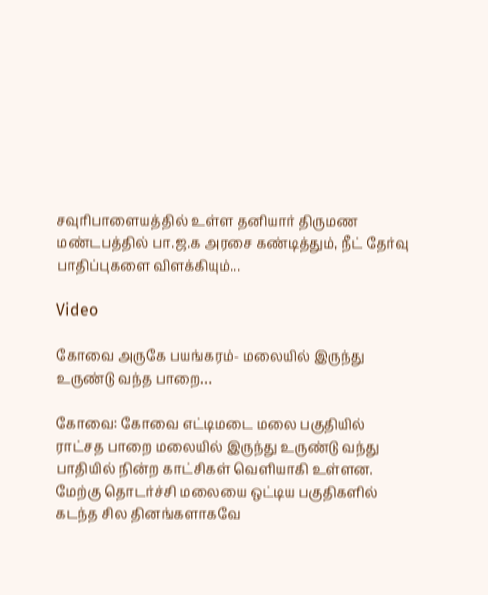சவுரிபாளையத்தில் உள்ள தனியார் திருமண மண்டபத்தில் பா.ஜ.க அரசை கண்டித்தும், நீட் தேர்வு பாதிப்புகளை விளக்கியும்...

Video

கோவை அருகே பயங்கரம்- மலையில் இருந்து உருண்டு வந்த பாறை…

கோவை: கோவை எட்டிமடை மலை பகுதியில் ராட்சத பாறை மலையில் இருந்து உருண்டு வந்து பாதியில் நின்ற காட்சிகள் வெளியாகி உள்ளன. மேற்கு தொடர்ச்சி மலையை ஒட்டிய பகுதிகளில் கடந்த சில தினங்களாகவே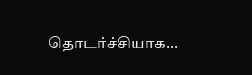தொடர்ச்சியாக...